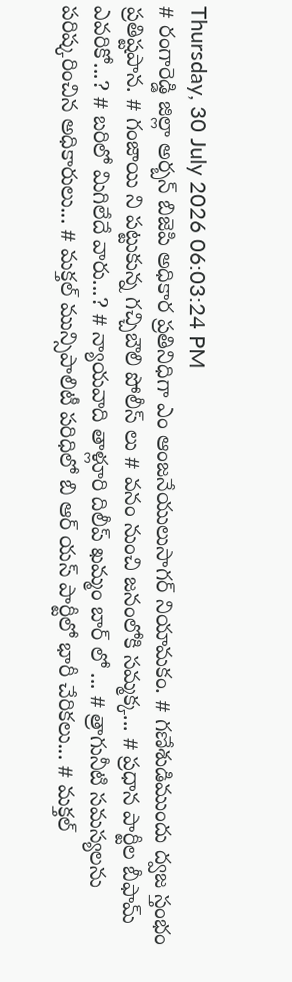Thursday, 30 July 2026 06:03:24 PM
# రంగారెడ్డి జిల్లా అర్బన్ బిజెపి అధికార ప్రతినిధిగా ఎం ఆంజనేయులుసాగర్ నియామకం. # గణేశుడిముందు ద్వజ స్తంభం ప్రతిష్టపాన. # గంజాయి ని పట్టుకున్న గచ్చిబౌలి పోలీస్ లు # వనం నుంచి జనంలోకి సమ్మక్క... # ప్రధాన పార్టీల బీఫామ్ ఎవరికో...? # బరిలో మిగిలేదే వారు...? # న్యాయవాది తాళ్లూరి దిలీప్ ఖమ్మం బార్ లో ... # త్రాగునీటి సమస్యలను పరిష్కరించిన అధికారులు... # మక్తల్ మున్సిపాలిటీ పరిధిలో బి ఆర్ యస్ పార్టీలో భారీ చేరికలు... # మక్తల్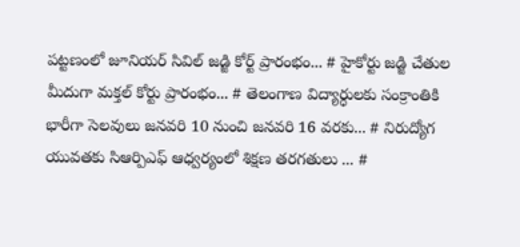పట్టణంలో జూనియర్ సివిల్ జడ్జి కోర్ట్ ప్రారంభం... # హైకోర్టు జడ్జి చేతుల మీదుగా మక్తల్ కోర్టు ప్రారంభం... # తెలంగాణ విద్యార్ధులకు సంక్రాంతికి భారీగా సెలవులు జనవరి 10 నుంచి జనవరి 16 వరకు... # నిరుద్యోగ యువతకు సిఆర్పిఎఫ్ ఆధ్వర్యంలో శిక్షణ తరగతులు ... #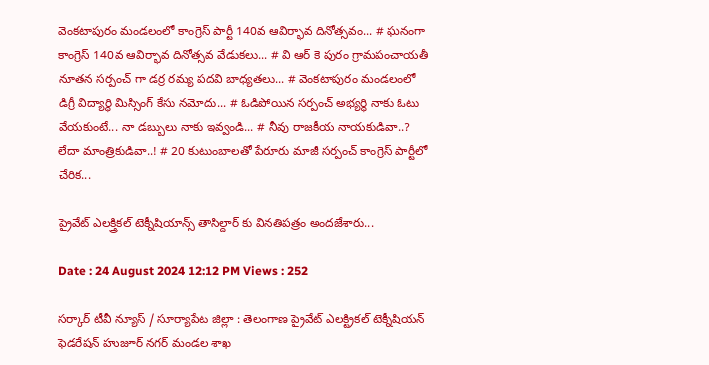వెంకటాపురం మండలంలో కాంగ్రెస్ పార్టీ 140వ ఆవిర్భావ దినోత్సవం... # ఘనంగా కాంగ్రెస్ 140వ ఆవిర్భావ దినోత్సవ వేడుకలు... # వి ఆర్ కె పురం గ్రామపంచాయతీ నూతన సర్పంచ్ గా డర్ర రమ్య పదవి బాధ్యతలు... # వెంకటాపురం మండలంలో డిగ్రీ విద్యార్థి మిస్సింగ్ కేసు నమోదు... # ఓడిపోయిన సర్పంచ్ అభ్యర్థి నాకు ఓటు వేయకుంటే... నా డబ్బులు నాకు ఇవ్వండి... # నీవు రాజకీయ నాయకుడివా..? లేదా మాంత్రికుడివా..! # 20 కుటుంబాలతో పేరూరు మాజీ సర్పంచ్ కాంగ్రెస్ పార్టీలో చేరిక...

ప్రైవేట్ ఎలక్త్రికల్ టెక్నీషియాన్స్ తాసిల్దార్ కు వినతిపత్రం అందజేశారు...

Date : 24 August 2024 12:12 PM Views : 252

సర్కార్ టీవీ న్యూస్ / సూర్యాపేట జిల్లా : తెలంగాణ ప్రైవేట్ ఎలక్ట్రికల్ టెక్నీషియన్ ఫెడరేషన్ హుజూర్ నగర్ మండల శాఖ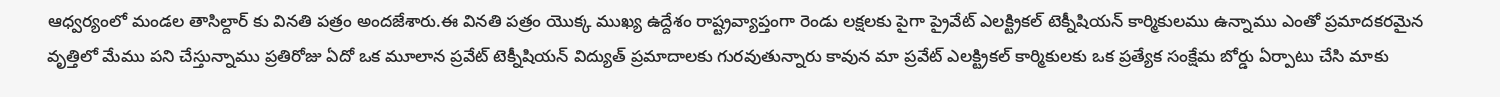ఆధ్వర్యంలో మండల తాసిల్దార్ కు వినతి పత్రం అందజేశారు.ఈ వినతి పత్రం యొక్క ముఖ్య ఉద్దేశం రాష్ట్రవ్యాప్తంగా రెండు లక్షలకు పైగా ప్రైవేట్ ఎలక్ట్రికల్ టెక్నీషియన్ కార్మికులము ఉన్నాము ఎంతో ప్రమాదకరమైన వృత్తిలో మేము పని చేస్తున్నాము ప్రతిరోజు ఏదో ఒక మూలాన ప్రవేట్ టెక్నీషియన్ విద్యుత్ ప్రమాదాలకు గురవుతున్నారు కావున మా ప్రవేట్ ఎలక్ట్రికల్ కార్మికులకు ఒక ప్రత్యేక సంక్షేమ బోర్డు ఏర్పాటు చేసి మాకు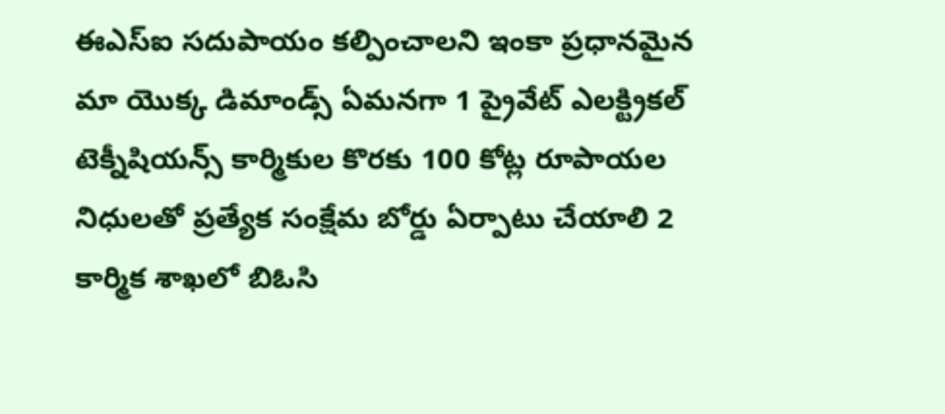ఈఎస్ఐ సదుపాయం కల్పించాలని ఇంకా ప్రధానమైన మా యొక్క డిమాండ్స్ ఏమనగా 1 ప్రైవేట్ ఎలక్ట్రికల్ టెక్నీషియన్స్ కార్మికుల కొరకు 100 కోట్ల రూపాయల నిధులతో ప్రత్యేక సంక్షేమ బోర్డు ఏర్పాటు చేయాలి 2 కార్మిక శాఖలో బిఓసి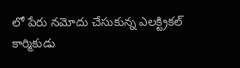లో పేరు నమోదు చేసుకున్న ఎలక్ట్రికల్ కార్మికుడు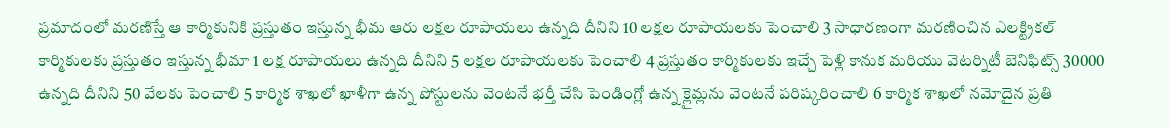ప్రమాదంలో మరణిస్తే ఆ కార్మికునికి ప్రస్తుతం ఇస్తున్న భీమ ఆరు లక్షల రూపాయలు ఉన్నది దీనిని 10 లక్షల రూపాయలకు పెంచాలి 3 సాధారణంగా మరణించిన ఎలక్ట్రికల్ కార్మికులకు ప్రస్తుతం ఇస్తున్న భీమా 1 లక్ష రూపాయలు ఉన్నది దీనిని 5 లక్షల రూపాయలకు పెంచాలి 4 ప్రస్తుతం కార్మికులకు ఇచ్చే పెళ్లి కానుక మరియు వెటర్నిటీ బెనిఫిట్స్ 30000 ఉన్నది దీనిని 50 వేలకు పెంచాలి 5 కార్మిక శాఖలో ఖాళీగా ఉన్న పోస్టులను వెంటనే భర్తీ చేసి పెండింగ్లో ఉన్న క్లైమ్లను వెంటనే పరిష్కరించాలి 6 కార్మిక శాఖలో నమోదైన ప్రతి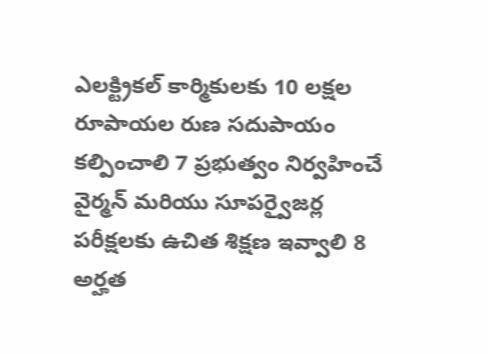ఎలక్ట్రికల్ కార్మికులకు 10 లక్షల రూపాయల రుణ సదుపాయం కల్పించాలి 7 ప్రభుత్వం నిర్వహించే వైర్మన్ మరియు సూపర్వైజర్ల పరీక్షలకు ఉచిత శిక్షణ ఇవ్వాలి 8 అర్హత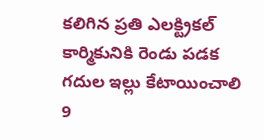కలిగిన ప్రతి ఎలక్ట్రికల్ కార్మికునికి రెండు పడక గదుల ఇల్లు కేటాయించాలి 9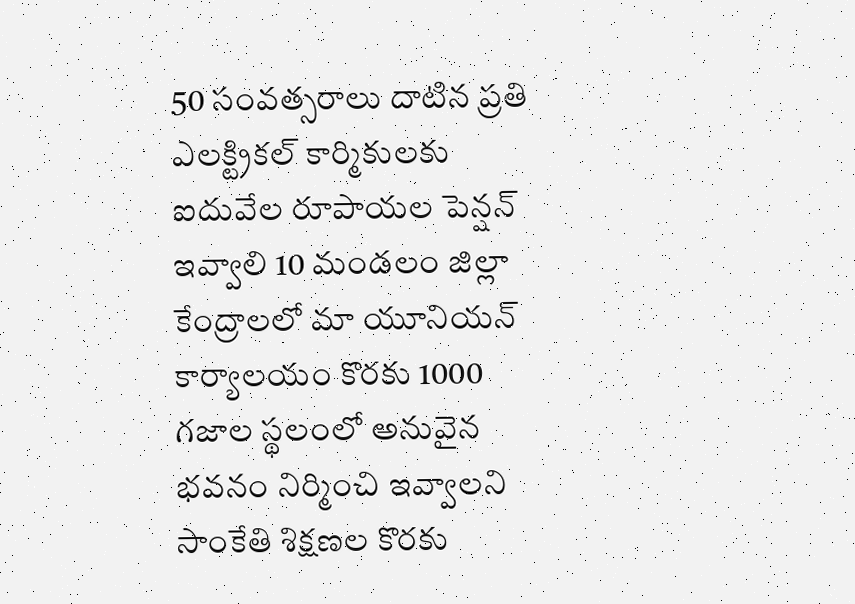50 సంవత్సరాలు దాటిన ప్రతి ఎలక్ట్రికల్ కార్మికులకు ఐదువేల రూపాయల పెన్షన్ ఇవ్వాలి 10 మండలం జిల్లా కేంద్రాలలో మా యూనియన్ కార్యాలయం కొరకు 1000 గజాల స్థలంలో అనువైన భవనం నిర్మించి ఇవ్వాలని సాంకేతి శిక్షణల కొరకు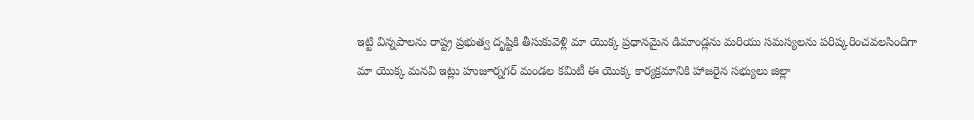ఇట్టి విన్నపాలను రాష్ట్ర ప్రభుత్వ దృష్టికి తీసుకువెళ్లి మా యొక్క ప్రధానమైన డిమాండ్లను మరియు సమస్యలను పరిష్కరించవలసిందిగా మా యొక్క మనవి ఇట్లు హుజూర్నగర్ మండల కమిటీ ఈ యొక్క కార్యక్రమానికి హాజరైన సభ్యులు జిల్లా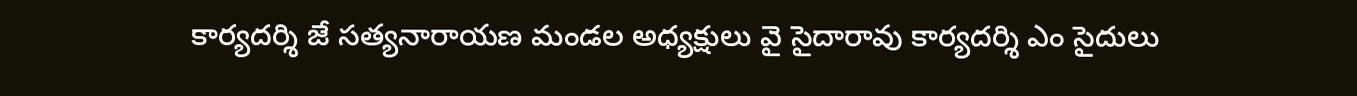కార్యదర్శి జే సత్యనారాయణ మండల అధ్యక్షులు వై సైదారావు కార్యదర్శి ఎం సైదులు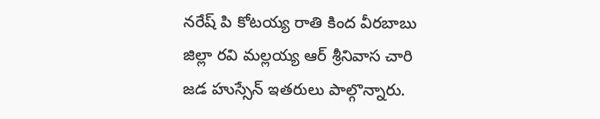నరేష్ పి కోటయ్య రాతి కింద వీరబాబు జిల్లా రవి మల్లయ్య ఆర్ శ్రీనివాస చారి జడ హుస్సేన్ ఇతరులు పాల్గొన్నారు.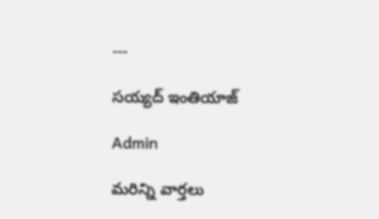---

సయ్యద్ ఇంతియాజ్

Admin

మరిన్ని వార్తలు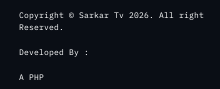Copyright © Sarkar Tv 2026. All right Reserved.

Developed By :

A PHP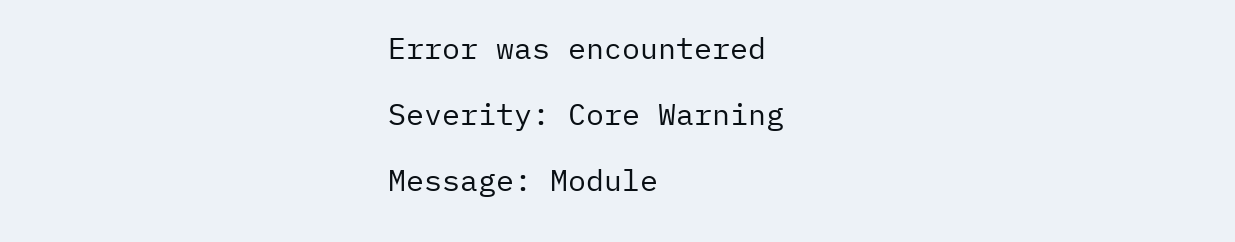Error was encountered

Severity: Core Warning

Message: Module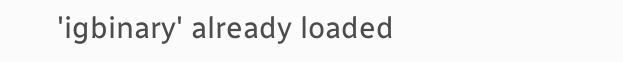'igbinary' already loaded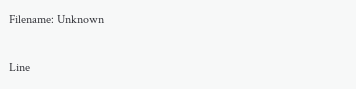Filename: Unknown

Line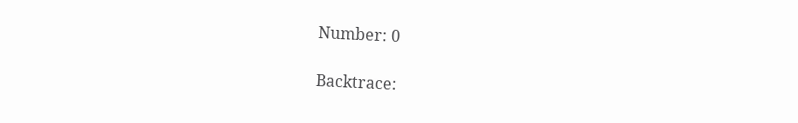Number: 0

Backtrace: